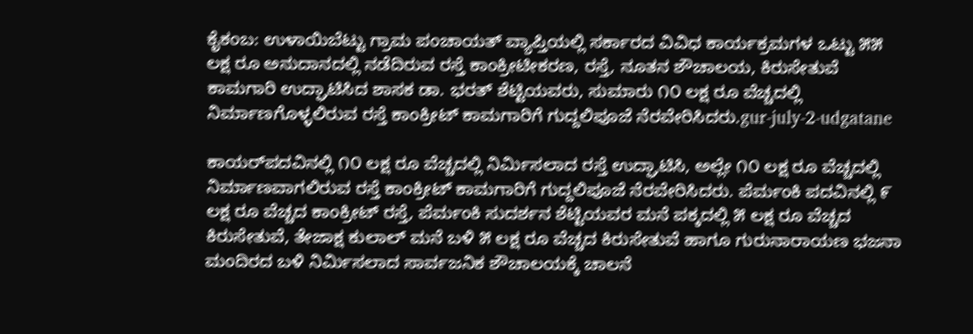ಕೈಕಂಬ: ಉಳಾಯಿಬೆಟ್ಟು ಗ್ರಾಮ ಪಂಚಾಯತ್ ವ್ಯಾಪ್ತಿಯಲ್ಲಿ ಸರ್ಕಾರದ ವಿವಿಧ ಕಾರ್ಯಕ್ರಮಗಳ ಒಟ್ಟು ೫೫ ಲಕ್ಷ ರೂ ಅನುದಾನದಲ್ಲಿ ನಡೆದಿರುವ ರಸ್ತೆ ಕಾಂಕ್ರೀಟೀಕರಣ, ರಸ್ತೆ, ನೂತನ ಶೌಚಾಲಯ, ಕಿರುಸೇತುವೆ ಕಾಮಗಾರಿ ಉದ್ಘಾಟಿಸಿದ ಶಾಸಕ ಡಾ. ಭರತ್ ಶೆಟ್ಟಿಯವರು, ಸುಮಾರು ೧೦ ಲಕ್ಷ ರೂ ವೆಚ್ಚದಲ್ಲಿ ನಿರ್ಮಾಣಗೊಳ್ಳಲಿರುವ ರಸ್ತೆ ಕಾಂಕ್ರೀಟ್ ಕಾಮಗಾರಿಗೆ ಗುದ್ದಲಿಪೂಜೆ ನೆರವೇರಿಸಿದರು.gur-july-2-udgatane

ಕಾಯರ್‌ಪದವಿನಲ್ಲಿ ೧೦ ಲಕ್ಷ ರೂ ವೆಚ್ಚದಲ್ಲಿ ನಿರ್ಮಿಸಲಾದ ರಸ್ತೆ ಉದ್ಘಾಟಿಸಿ, ಅಲ್ಲೇ ೧೦ ಲಕ್ಷ ರೂ ವೆಚ್ಚದಲ್ಲಿ ನಿರ್ಮಾಣವಾಗಲಿರುವ ರಸ್ತೆ ಕಾಂಕ್ರೀಟ್ ಕಾಮಗಾರಿಗೆ ಗುದ್ದಲಿಪೂಜೆ ನೆರವೇರಿಸಿದರು. ಪೆರ್ಮಂಕಿ ಪದವಿನಲ್ಲಿ ೯ ಲಕ್ಷ ರೂ ವೆಚ್ಚದ ಕಾಂಕ್ರೀಟ್ ರಸ್ತೆ, ಪೆರ್ಮಂಕಿ ಸುದರ್ಶನ ಶೆಟ್ಟಿಯವರ ಮನೆ ಪಕ್ಕದಲ್ಲಿ ೫ ಲಕ್ಷ ರೂ ವೆಚ್ಚದ ಕಿರುಸೇತುವೆ, ತೇಜಾಕ್ಷ ಕುಲಾಲ್ ಮನೆ ಬಳಿ ೫ ಲಕ್ಷ ರೂ ವೆಚ್ಚದ ಕಿರುಸೇತುವೆ ಹಾಗೂ ಗುರುನಾರಾಯಣ ಭಜನಾ ಮಂದಿರದ ಬಳಿ ನಿರ್ಮಿಸಲಾದ ಸಾರ್ವಜನಿಕ ಶೌಚಾಲಯಕ್ಕೆ ಚಾಲನೆ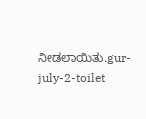ನೀಡಲಾಯಿತು.gur-july-2-toilet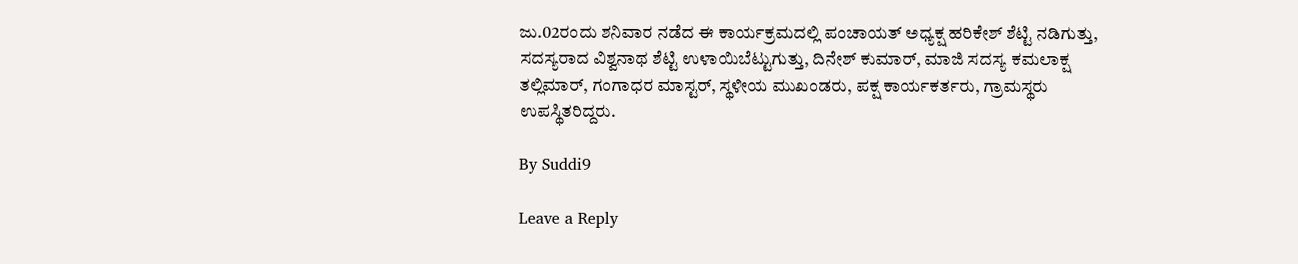ಜು.02ರಂದು ಶನಿವಾರ ನಡೆದ ಈ ಕಾರ್ಯಕ್ರಮದಲ್ಲಿ ಪಂಚಾಯತ್ ಅಧ್ಯಕ್ಷ ಹರಿಕೇಶ್ ಶೆಟ್ಟಿ ನಡಿಗುತ್ತು, ಸದಸ್ಯರಾದ ವಿಶ್ವನಾಥ ಶೆಟ್ಟಿ ಉಳಾಯಿಬೆಟ್ಟುಗುತ್ತು, ದಿನೇಶ್ ಕುಮಾರ್, ಮಾಜಿ ಸದಸ್ಯ ಕಮಲಾಕ್ಷ ತಲ್ಲಿಮಾರ್, ಗಂಗಾಧರ ಮಾಸ್ಟರ್, ಸ್ಥಳೀಯ ಮುಖಂಡರು, ಪಕ್ಷ ಕಾರ್ಯಕರ್ತರು, ಗ್ರಾಮಸ್ಥರು ಉಪಸ್ಥಿತರಿದ್ದರು.

By Suddi9

Leave a Reply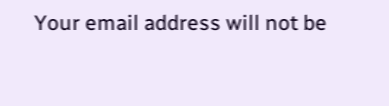Your email address will not be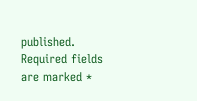published. Required fields are marked *